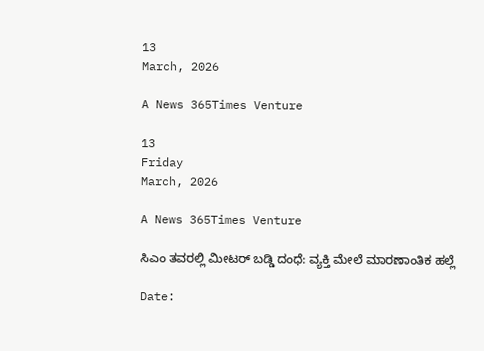13
March, 2026

A News 365Times Venture

13
Friday
March, 2026

A News 365Times Venture

ಸಿಎಂ ತವರಲ್ಲಿ ಮೀಟರ್ ಬಡ್ಡಿ ದಂಧೆ: ವ್ಯಕ್ತಿ ಮೇಲೆ ಮಾರಣಾಂತಿಕ ಹಲ್ಲೆ

Date: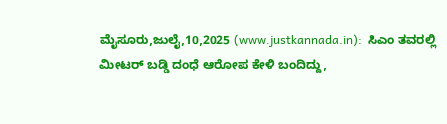ಮೈಸೂರು,ಜುಲೈ,10,2025 (www.justkannada.in):  ಸಿಎಂ ತವರಲ್ಲಿ ಮೀಟರ್ ಬಡ್ಡಿ ದಂಧೆ ಆರೋಪ ಕೇಳಿ ಬಂದಿದ್ದು,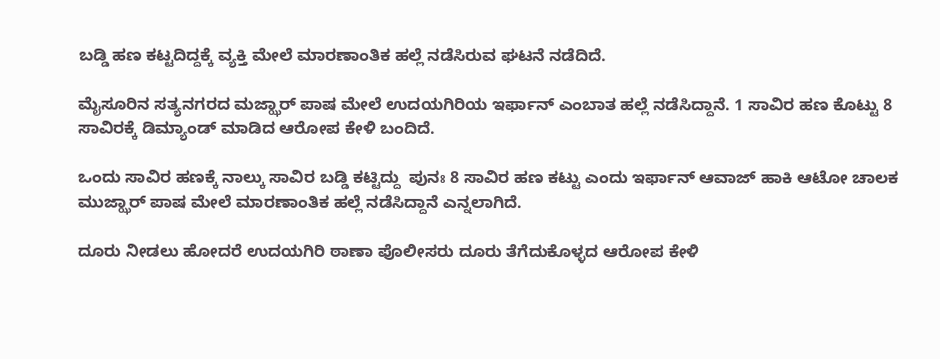ಬಡ್ಡಿ ಹಣ ಕಟ್ಟದಿದ್ದಕ್ಕೆ ವ್ಯಕ್ತಿ ಮೇಲೆ ಮಾರಣಾಂತಿಕ ಹಲ್ಲೆ ನಡೆಸಿರುವ ಘಟನೆ ನಡೆದಿದೆ.

ಮೈಸೂರಿನ ಸತ್ಯನಗರದ ಮಜ್ಝಾರ್ ಪಾಷ ಮೇಲೆ‌ ಉದಯಗಿರಿಯ ಇರ್ಫಾನ್ ಎಂಬಾತ ಹಲ್ಲೆ ನಡೆಸಿದ್ದಾನೆ. 1 ಸಾವಿರ ಹಣ ಕೊಟ್ಟು 8 ಸಾವಿರಕ್ಕೆ ಡಿಮ್ಯಾಂಡ್ ಮಾಡಿದ ಆರೋಪ ಕೇಳಿ ಬಂದಿದೆ.

ಒಂದು ಸಾವಿರ ಹಣಕ್ಕೆ ನಾಲ್ಕು ಸಾವಿರ ಬಡ್ಡಿ ಕಟ್ಟಿದ್ದು  ಪುನಃ 8 ಸಾವಿರ ಹಣ ಕಟ್ಟು ಎಂದು ಇರ್ಫಾನ್ ಆವಾಜ್ ಹಾಕಿ ಆಟೋ ಚಾಲಕ ಮುಜ್ಝಾರ್ ಪಾಷ ಮೇಲೆ ಮಾರಣಾಂತಿಕ ಹಲ್ಲೆ ನಡೆಸಿದ್ದಾನೆ ಎನ್ನಲಾಗಿದೆ.

ದೂರು ನೀಡಲು ಹೋದರೆ ಉದಯಗಿರಿ ಠಾಣಾ ಪೊಲೀಸರು ದೂರು ತೆಗೆದುಕೊಳ್ಳದ ಆರೋಪ ಕೇಳಿ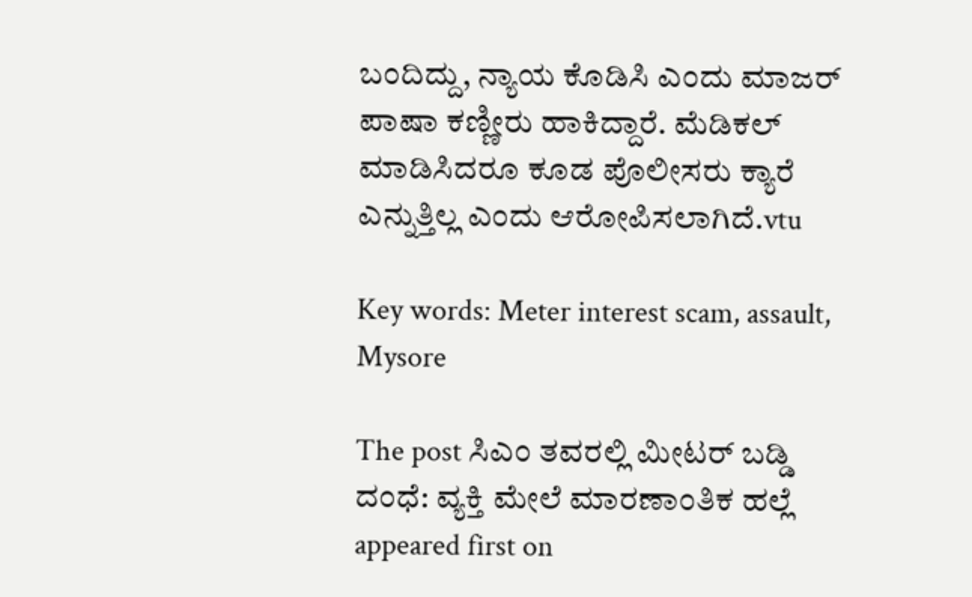ಬಂದಿದ್ದು, ನ್ಯಾಯ ಕೊಡಿಸಿ ಎಂದು ಮಾಜರ್ ಪಾಷಾ ಕಣ್ಣೀರು ಹಾಕಿದ್ದಾರೆ. ಮೆಡಿಕಲ್ ಮಾಡಿಸಿದರೂ ಕೂಡ ಪೊಲೀಸರು ಕ್ಯಾರೆ ಎನ್ನುತ್ತಿಲ್ಲ ಎಂದು ಆರೋಪಿಸಲಾಗಿದೆ.vtu

Key words: Meter interest scam, assault, Mysore

The post ಸಿಎಂ ತವರಲ್ಲಿ ಮೀಟರ್ ಬಡ್ಡಿ ದಂಧೆ: ವ್ಯಕ್ತಿ ಮೇಲೆ ಮಾರಣಾಂತಿಕ ಹಲ್ಲೆ appeared first on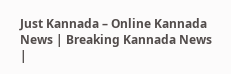Just Kannada – Online Kannada News | Breaking Kannada News |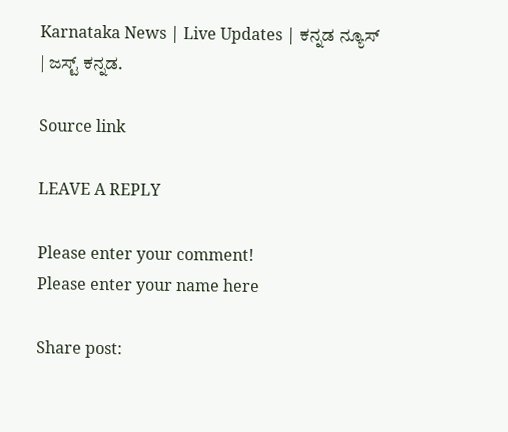Karnataka News | Live Updates | ಕನ್ನಡ ನ್ಯೂಸ್ | ಜಸ್ಟ್ ಕನ್ನಡ.

Source link

LEAVE A REPLY

Please enter your comment!
Please enter your name here

Share post: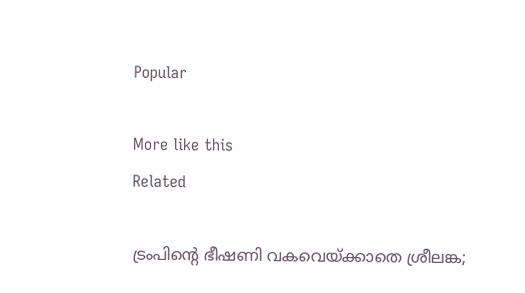Popular

More like this
Related

ട്രംപിന്റെ ഭീഷണി വകവെയ്ക്കാതെ ശ്രീലങ്ക;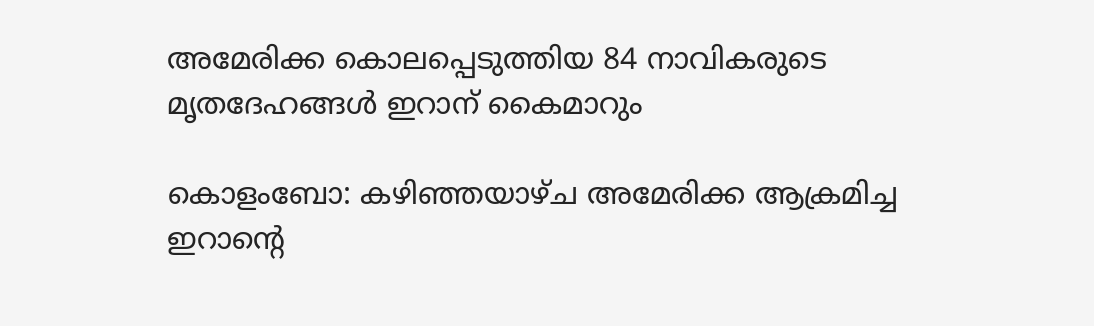അമേരിക്ക കൊലപ്പെടുത്തിയ 84 നാവികരുടെ മൃതദേഹങ്ങൾ ഇറാന് കൈമാറും

കൊളംബോ: കഴിഞ്ഞയാഴ്ച അമേരിക്ക ആക്രമിച്ച ഇറാന്റെ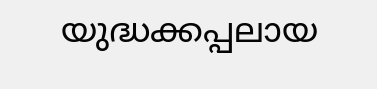യുദ്ധക്കപ്പലായ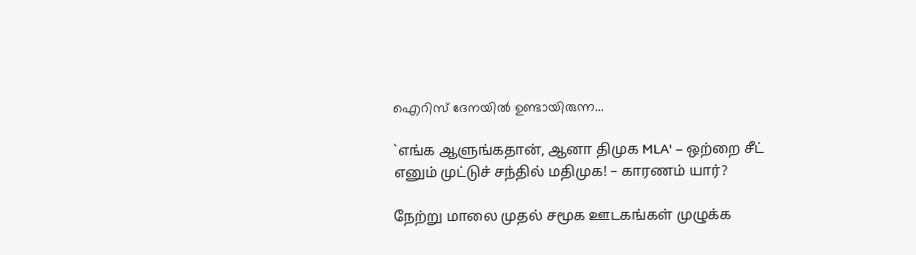ഐറിസ് ദേനയിൽ ഉണ്ടായിരുന്ന...

`எங்க ஆளுங்கதான், ஆனா திமுக MLA' – ஒற்றை சீட் எனும் முட்டுச் சந்தில் மதிமுக! – காரணம் யார்?

நேற்று மாலை முதல் சமூக ஊடகங்கள் முழுக்க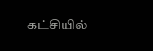கட்சியில்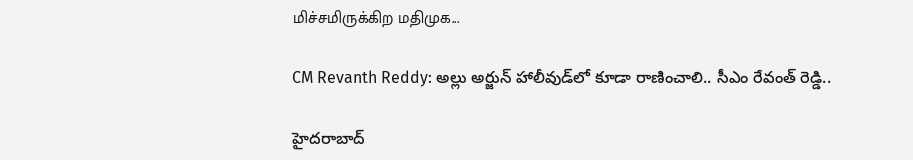மிச்சமிருக்கிற மதிமுக...

CM Revanth Reddy: అల్లు అర్జున్ హాలీవుడ్‌లో కూడా రాణించాలి.. సీఎం రేవంత్ రెడ్డి..

హైదరాబాద్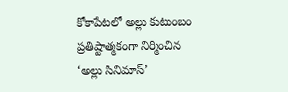కోకాపేటలో అల్లు కుటుంబం ప్రతిష్టాత్మకంగా నిర్మించిన ‘అల్లు సినిమాస్’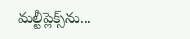మల్టీప్లెక్స్‌ను...